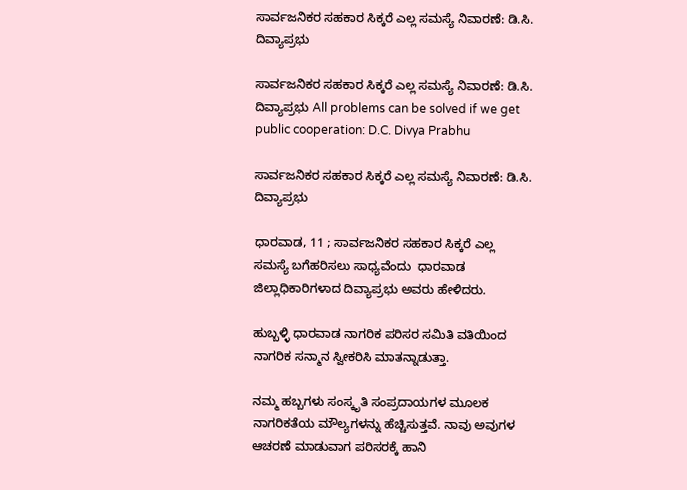ಸಾರ್ವಜನಿಕರ ಸಹಕಾರ ಸಿಕ್ಕರೆ ಎಲ್ಲ ಸಮಸ್ಯೆ ನಿವಾರಣೆ: ಡಿ.ಸಿ. ದಿವ್ಯಾಪ್ರಭು

ಸಾರ್ವಜನಿಕರ ಸಹಕಾರ ಸಿಕ್ಕರೆ ಎಲ್ಲ ಸಮಸ್ಯೆ ನಿವಾರಣೆ: ಡಿ.ಸಿ. ದಿವ್ಯಾಪ್ರಭು All problems can be solved if we get public cooperation: D.C. Divya Prabhu

ಸಾರ್ವಜನಿಕರ ಸಹಕಾರ ಸಿಕ್ಕರೆ ಎಲ್ಲ ಸಮಸ್ಯೆ ನಿವಾರಣೆ: ಡಿ.ಸಿ. ದಿವ್ಯಾಪ್ರಭು

ಧಾರವಾಡ, 11 ; ಸಾರ್ವಜನಿಕರ ಸಹಕಾರ ಸಿಕ್ಕರೆ ಎಲ್ಲ ಸಮಸ್ಯೆ ಬಗೆಹರಿಸಲು ಸಾಧ್ಯವೆಂದು  ಧಾರವಾಡ ಜಿಲ್ಲಾಧಿಕಾರಿಗಳಾದ ದಿವ್ಯಾಪ್ರಭು ಅವರು ಹೇಳಿದರು.

ಹುಬ್ಬಳ್ಳಿ ಧಾರವಾಡ ನಾಗರಿಕ ಪರಿಸರ ಸಮಿತಿ ವತಿಯಿಂದ ನಾಗರಿಕ ಸನ್ಮಾನ ಸ್ವೀಕರಿಸಿ ಮಾತನ್ನಾಡುತ್ತಾ.

ನಮ್ಮ ಹಬ್ಬಗಳು ಸಂಸ್ಕೃತಿ ಸಂಪ್ರದಾಯಗಳ ಮೂಲಕ ನಾಗರಿಕತೆಯ ಮೌಲ್ಯಗಳನ್ನು ಹೆಚ್ಚಿಸುತ್ತವೆ. ನಾವು ಅವುಗಳ ಆಚರಣೆ ಮಾಡುವಾಗ ಪರಿಸರಕ್ಕೆ ಹಾನಿ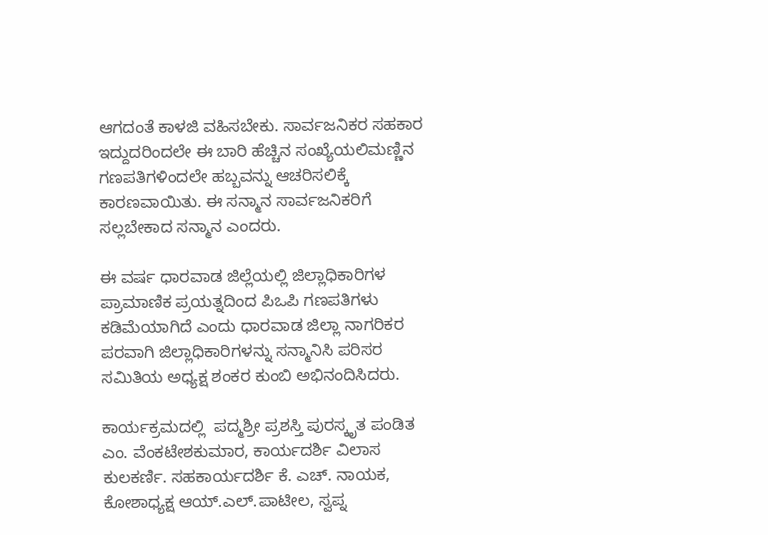ಆಗದಂತೆ ಕಾಳಜಿ ವಹಿಸಬೇಕು. ಸಾರ್ವಜನಿಕರ ಸಹಕಾರ ಇದ್ದುದರಿಂದಲೇ ಈ ಬಾರಿ ಹೆಚ್ಚಿನ ಸಂಖ್ಯೆಯಲಿಮಣ್ಣಿನ ಗಣಪತಿಗಳಿಂದಲೇ ಹಬ್ಬವನ್ನು ಆಚರಿಸಲಿಕ್ಕೆ ಕಾರಣವಾಯಿತು. ಈ ಸನ್ಮಾನ ಸಾರ್ವಜನಿಕರಿಗೆ ಸಲ್ಲಬೇಕಾದ ಸನ್ಮಾನ ಎಂದರು.

ಈ ವರ್ಷ ಧಾರವಾಡ ಜಿಲ್ಲೆಯಲ್ಲಿ ಜಿಲ್ಲಾಧಿಕಾರಿಗಳ ಪ್ರಾಮಾಣಿಕ ಪ್ರಯತ್ನದಿಂದ ಪಿಒಪಿ ಗಣಪತಿಗಳು ಕಡಿಮೆಯಾಗಿದೆ ಎಂದು ಧಾರವಾಡ ಜಿಲ್ಲಾ ನಾಗರಿಕರ ಪರವಾಗಿ ಜಿಲ್ಲಾಧಿಕಾರಿಗಳನ್ನು ಸನ್ಮಾನಿಸಿ ಪರಿಸರ ಸಮಿತಿಯ ಅಧ್ಯಕ್ಷ ಶಂಕರ ಕುಂಬಿ ಅಭಿನಂದಿಸಿದರು.

ಕಾರ್ಯಕ್ರಮದಲ್ಲಿ  ಪದ್ಮಶ್ರೀ ಪ್ರಶಸ್ತಿ ಪುರಸ್ಕೃತ ಪಂಡಿತ ಎಂ. ವೆಂಕಟೇಶಕುಮಾರ, ಕಾರ್ಯದರ್ಶಿ ವಿಲಾಸ ಕುಲಕರ್ಣಿ. ಸಹಕಾರ್ಯದರ್ಶಿ ಕೆ. ಎಚ್‌. ನಾಯಕ, ಕೋಶಾಧ್ಯಕ್ಷ ಆಯ್‌.ಎಲ್‌.ಪಾಟೀಲ, ಸ್ವಪ್ನ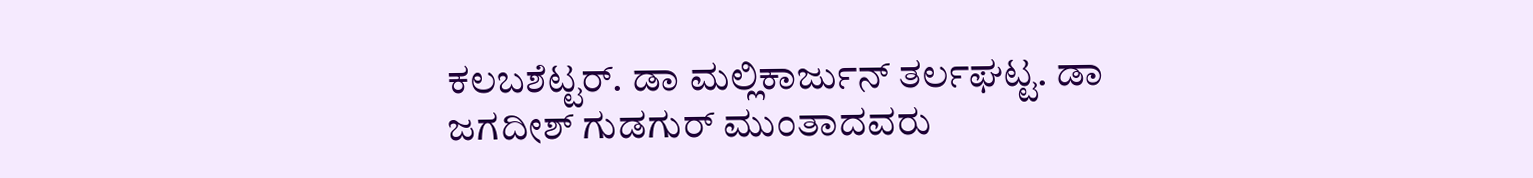ಕಲಬಶೆಟ್ಟರ್‌. ಡಾ ಮಲ್ಲಿಕಾರ್ಜುನ್ ತರ್ಲಘಟ್ಟ. ಡಾ ಜಗದೀಶ್ ಗುಡಗುರ್ ಮುಂತಾದವರು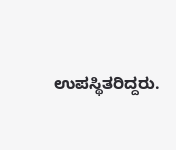ಉಪಸ್ಥಿತರಿದ್ದರು.